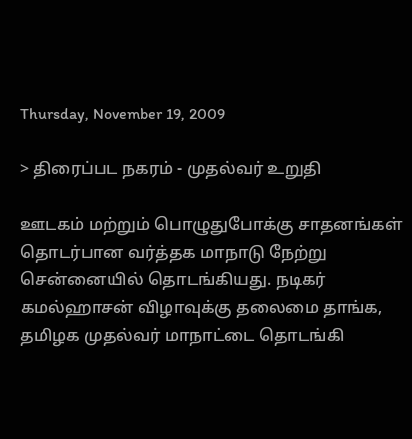Thursday, November 19, 2009

> திரைப்பட நகரம் - முதல்வர் உறுதி

ஊடகம் மற்றும் பொழுதுபோக்கு சாதனங்கள் தொடர்பான வர்த்தக மாநாடு நேற்று சென்னையில் தொடங்கியது. நடிகர் கமல்ஹாசன் விழாவுக்கு தலைமை தாங்க, தமிழக முதல்வர் மாநாட்டை தொடங்கி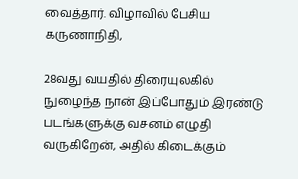வைத்தார். விழாவில் பேசிய கருணாநிதி,

28வது வயதில் திரையுலகில் நுழைந்த நான் இப்போதும் இரண்டு படங்களுக்கு வசனம் எழுதி வருகிறேன், அதில் கிடைக்கும்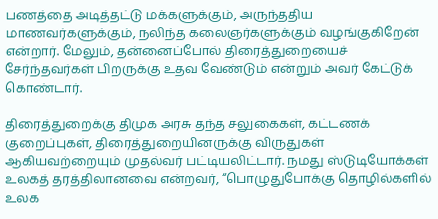பணத்தை அடித்தட்டு மக்களுக்கும், அருந்ததிய மாணவர்களுக்கும், நலிந்த கலைஞர்களுக்கும் வழங்குகிறேன் என்றார். மேலும், தன்னைப்போல் திரைத்துறையைச் சேர்ந்தவர்கள் பிறருக்கு உதவ வேண்டும் என்றும் அவர் கேட்டுக் கொண்டார்.

திரைத்துறைக்கு திமுக அரசு தந்த சலுகைகள், கட்டண‌க் குறைப்புகள், திரைத்துறையினருக்கு விருதுகள் ஆகியவற்றையும் முதல்வர் பட்டியலிட்டார். நமது ஸ்டுடியோக்கள் உலகத் தரத்திலானவை என்றவர், “பொழுதுபோக்கு தொழில்களில் உலக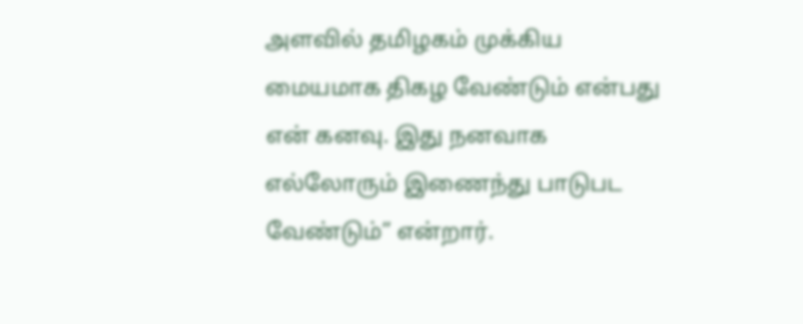அளவில் தமிழகம் முக்கிய மையமாக திகழ வேண்டும் என்பது என் கனவு. இது நனவாக எல்லோரும் இணைந்து பாடுபட வேண்டும்” என்றார்.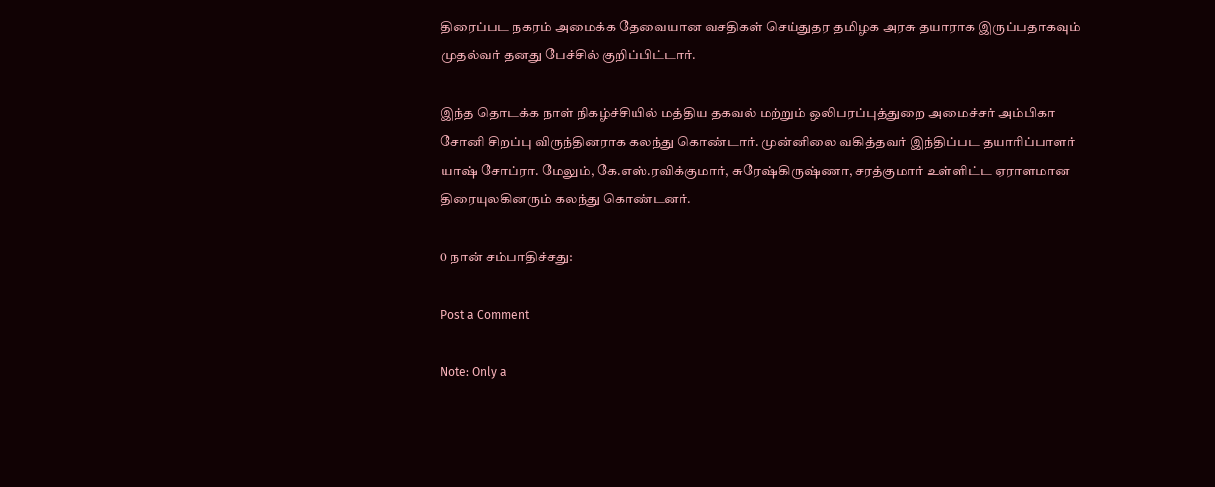திரைப்பட நகரம் அமைக்க தேவையான வசதிகள் செய்துதர தமிழக அரசு தயாராக இருப்பதாகவும் முதல்வர் தனது பேச்சில் குறிப்பிட்டார்.

இந்த தொடக்க நாள் நிகழ்ச்சியில் மத்திய தகவல் மற்றும் ஒலிபரப்புத்துறை அமைச்சர் அம்பிகா சோனி சிறப்பு விருந்தினராக கலந்து கொண்டார். முன்னிலை வகித்தவர் இந்திப்பட தயா‌ரிப்பாளர் யாஷ் சோப்ரா. மேலும், கே.எஸ்.ரவிக்குமார், சுரேஷ்கிருஷ்ணா, சரத்குமார் உள்ளிட்ட ஏராளமான திரையுலகினரும் கலந்து கொண்டனர்.

0 நான் சம்பாதிச்சது:

Post a Comment

Note: Only a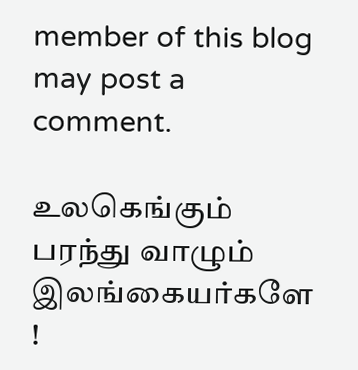member of this blog may post a comment.

உலகெங்கும் பரந்து வாழும் இலங்கையர்களே !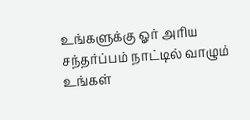உங்களுக்கு ஓர் அரிய சந்தர்ப்பம் நாட்டில் வாழும் உங்கள்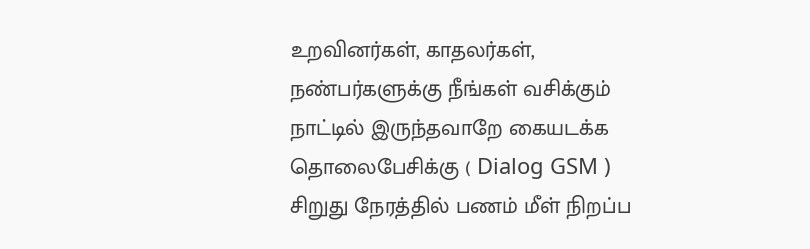உறவினர்கள், காதலர்கள், நண்பர்களுக்கு நீங்கள் வசிக்கும் நாட்டில் இருந்தவாறே கையடக்க தொலைபேசிக்கு ( Dialog GSM ) சிறுது நேரத்தில் பணம் மீள் நிறப்ப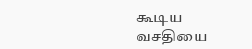கூடிய வசதியை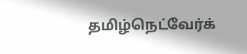தமிழ்நெட்வேர்க்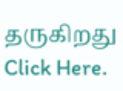தருகிறது Click Here.